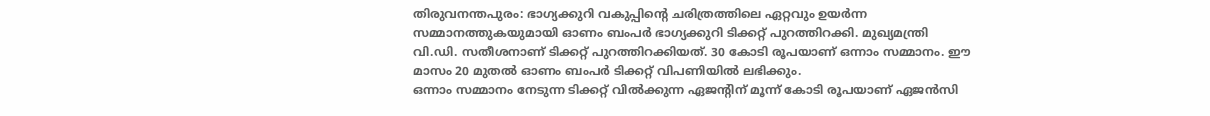തിരുവനന്തപുരം: ഭാഗ്യക്കുറി വകുപ്പിന്റെ ചരിത്രത്തിലെ ഏറ്റവും ഉയർന്ന സമ്മാനത്തുകയുമായി ഓണം ബംപർ ഭാഗ്യക്കുറി ടിക്കറ്റ് പുറത്തിറക്കി. മുഖ്യമന്ത്രി വി.ഡി. സതീശനാണ് ടിക്കറ്റ് പുറത്തിറക്കിയത്. 30 കോടി രൂപയാണ് ഒന്നാം സമ്മാനം. ഈ മാസം 20 മുതൽ ഓണം ബംപർ ടിക്കറ്റ് വിപണിയിൽ ലഭിക്കും.
ഒന്നാം സമ്മാനം നേടുന്ന ടിക്കറ്റ് വിൽക്കുന്ന ഏജന്റിന് മൂന്ന് കോടി രൂപയാണ് ഏജൻസി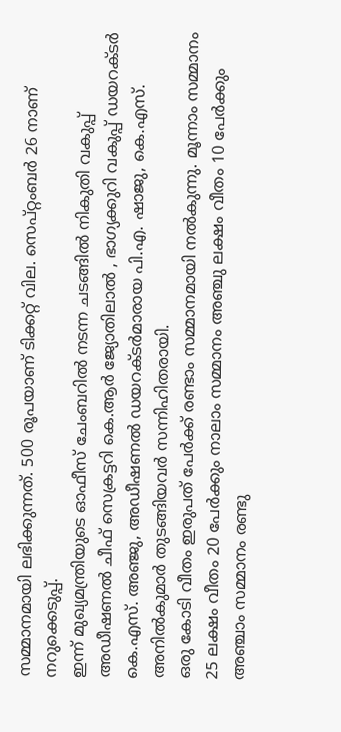സമ്മാനമായി ലഭിക്കുന്നത്. 500 രൂപയാണ് ടിക്കറ്റ് വില. സെപ്റ്റംബർ 26 നാണ് നറുക്കെടുപ്പ്.
ഇന്ന് മുഖ്യമന്ത്രിയുടെ ഓഫീസ് ചേംബറിൽ നടന്ന ചടങ്ങിൽ നികുതി വകുപ്പ് അഡീഷണൽ ചീഫ് സെക്രട്ടറി കെ.ആർ ജ്യോതിലാൽ , ഭാഗ്യക്കുറി വകുപ്പ് ഡയറക്ടർ കെ.എസ്. അഞ്ജു, അഡീഷണൽ ഡയറക്ടർമാരായ പി.എ. ഷാജു, കെ.എസ്. അനിൽകുമാർ തുടങ്ങിയവർ സന്നിഹിതരായി.
ഒരു കോടി വീതം ഇരുപത് പേർക്ക് രണ്ടാം സമ്മാനമായി നൽകുന്നു. മൂന്നാം സമ്മാനം 25 ലക്ഷം വീതം 20 പേർക്കും നാലാം സമ്മാനം അഞ്ചു ലക്ഷം വീതം 10 പേർക്കും അഞ്ചാം സമ്മാനം രണ്ടു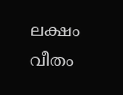ലക്ഷം വീതം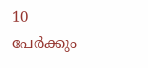10 പേർക്കും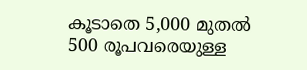കൂടാതെ 5,000 മുതൽ 500 രൂപവരെയുള്ള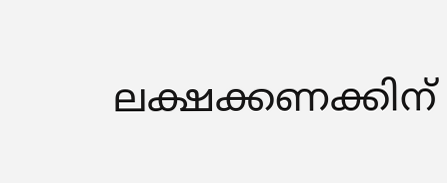ലക്ഷക്കണക്കിന്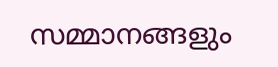സമ്മാനങ്ങളും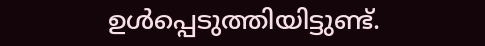ഉൾപ്പെടുത്തിയിട്ടുണ്ട്.